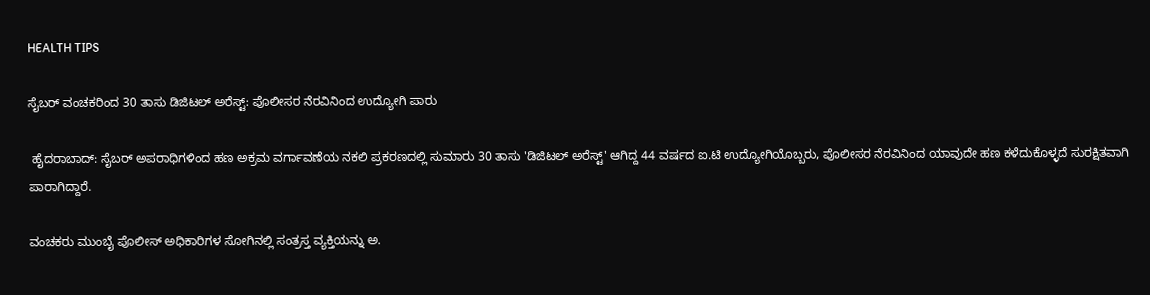HEALTH TIPS

ಸೈಬರ್ ವಂಚಕರಿಂದ 30 ತಾಸು ಡಿಜಿಟಲ್ ಅರೆಸ್ಟ್‌: ಪೊಲೀಸರ ನೆರವಿನಿಂದ ಉದ್ಯೋಗಿ ಪಾರು

 ಹೈದರಾಬಾದ್‌: ಸೈಬರ್‌ ಅಪರಾಧಿಗಳಿಂದ ಹಣ ಅಕ್ರಮ ವರ್ಗಾವಣೆಯ ನಕಲಿ ಪ್ರಕರಣದಲ್ಲಿ ಸುಮಾರು 30 ತಾಸು 'ಡಿಜಿಟಲ್‌ ಅರೆಸ್ಟ್‌' ಆಗಿದ್ದ 44 ವರ್ಷದ ಐ.ಟಿ ಉದ್ಯೋಗಿಯೊಬ್ಬರು, ಪೊಲೀಸರ ನೆರವಿನಿಂದ ಯಾವುದೇ ಹಣ ಕಳೆದುಕೊಳ್ಳದೆ ಸುರಕ್ಷಿತವಾಗಿ ಪಾರಾಗಿದ್ದಾರೆ.

ವಂಚಕರು ಮುಂಬೈ ಪೊಲೀಸ್‌ ಅಧಿಕಾರಿಗಳ ಸೋಗಿನಲ್ಲಿ ಸಂತ್ರಸ್ತ ವ್ಯಕ್ತಿಯನ್ನು ಅ.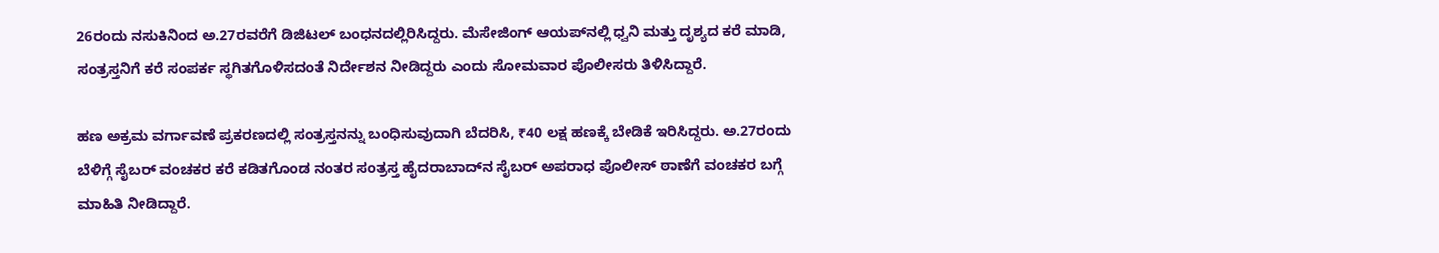26ರಂದು ನಸುಕಿನಿಂದ ಅ.27ರವರೆಗೆ ಡಿಜಿಟಲ್‌ ಬಂಧನದಲ್ಲಿರಿಸಿದ್ದರು. ಮೆಸೇಜಿಂಗ್‌ ಆಯಪ್‌ನಲ್ಲಿ ಧ್ವನಿ ಮತ್ತು ದೃಶ್ಯದ ಕರೆ ಮಾಡಿ, ಸಂತ್ರಸ್ತನಿಗೆ ಕರೆ ಸಂಪರ್ಕ ಸ್ಥಗಿತಗೊಳಿಸದಂತೆ ನಿರ್ದೇಶನ ನೀಡಿದ್ದರು ಎಂದು ಸೋಮವಾರ ಪೊಲೀಸರು ತಿಳಿಸಿದ್ದಾರೆ.

ಹಣ ಅಕ್ರಮ ವರ್ಗಾವಣೆ ಪ್ರಕರಣದಲ್ಲಿ ಸಂತ್ರಸ್ತನನ್ನು ಬಂಧಿಸುವುದಾಗಿ ಬೆದರಿಸಿ, ₹40 ಲಕ್ಷ ಹಣಕ್ಕೆ ಬೇಡಿಕೆ ಇರಿಸಿದ್ದರು. ಅ.27ರಂದು ಬೆಳಿಗ್ಗೆ ಸೈಬರ್‌ ವಂಚಕರ ಕರೆ ಕಡಿತಗೊಂಡ ನಂತರ ಸಂತ್ರಸ್ತ ಹೈದರಾಬಾದ್‌ನ ಸೈಬರ್‌ ಅಪರಾಧ ಪೊಲೀಸ್‌ ಠಾಣೆಗೆ ವಂಚಕರ ಬಗ್ಗೆ ಮಾಹಿತಿ ನೀಡಿದ್ದಾರೆ.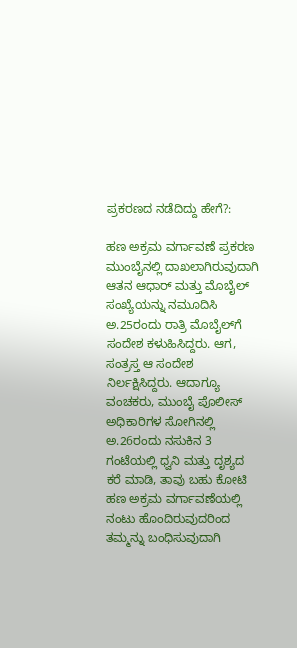ಪ್ರಕರಣದ ನಡೆದಿದ್ದು ಹೇಗೆ?:

ಹಣ ಅಕ್ರಮ ವರ್ಗಾವಣೆ ಪ್ರಕರಣ ಮುಂಬೈನಲ್ಲಿ ದಾಖಲಾಗಿರುವುದಾಗಿ ಆತನ ಆಧಾರ್‌ ಮತ್ತು ಮೊಬೈಲ್‌ ಸಂಖ್ಯೆಯನ್ನು ನಮೂದಿಸಿ ಅ.25ರಂದು ರಾತ್ರಿ ಮೊಬೈಲ್‌ಗೆ ಸಂದೇಶ ಕಳುಹಿಸಿದ್ದರು. ಆಗ, ಸಂತ್ರಸ್ತ ಆ ಸಂದೇಶ ನಿರ್ಲಕ್ಷಿಸಿದ್ದರು. ಆದಾಗ್ಯೂ ವಂಚಕರು, ಮುಂಬೈ ಪೊಲೀಸ್‌ ಅಧಿಕಾರಿಗಳ ಸೋಗಿನಲ್ಲಿ ಅ.26ರಂದು ನಸುಕಿನ 3 ಗಂಟೆಯಲ್ಲಿ ಧ್ವನಿ ಮತ್ತು ದೃಶ್ಯದ ಕರೆ ಮಾಡಿ, ತಾವು ಬಹು ಕೋಟಿ ಹಣ ಅಕ್ರಮ ವರ್ಗಾವಣೆಯಲ್ಲಿ ನಂಟು ಹೊಂದಿರುವುದರಿಂದ ತಮ್ಮನ್ನು ಬಂಧಿಸುವುದಾಗಿ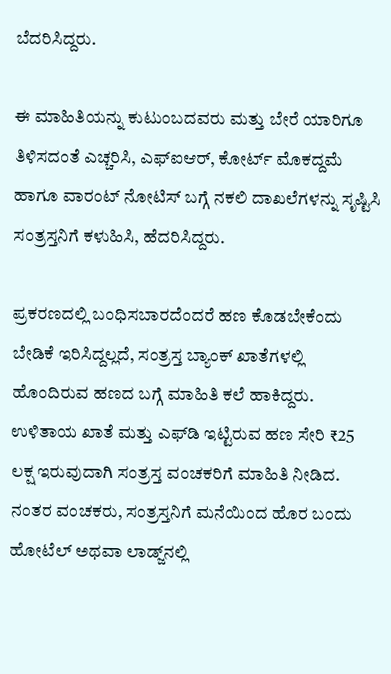ಬೆದರಿಸಿದ್ದರು.

ಈ ಮಾಹಿತಿಯನ್ನು ಕುಟುಂಬದವರು ಮತ್ತು ಬೇರೆ ಯಾರಿಗೂ ತಿಳಿಸದಂತೆ ಎಚ್ಚರಿಸಿ, ಎಫ್‌ಐಆರ್‌, ಕೋರ್ಟ್‌ ಮೊಕದ್ದಮೆ ಹಾಗೂ ವಾರಂಟ್‌ ನೋಟಿಸ್‌ ಬಗ್ಗೆ ನಕಲಿ ದಾಖಲೆಗಳನ್ನು ಸೃಷ್ಟಿಸಿ ಸಂತ್ರಸ್ತನಿಗೆ ಕಳುಹಿಸಿ, ಹೆದರಿಸಿದ್ದರು.

ಪ್ರಕರಣದಲ್ಲಿ ಬಂಧಿಸಬಾರದೆಂದರೆ ಹಣ ಕೊಡಬೇಕೆಂದು ಬೇಡಿಕೆ ಇರಿಸಿದ್ದಲ್ಲದೆ, ಸಂತ್ರಸ್ತ ಬ್ಯಾಂಕ್‌ ಖಾತೆಗಳಲ್ಲಿ ಹೊಂದಿರುವ ಹಣದ ಬಗ್ಗೆ ಮಾಹಿತಿ ಕಲೆ ಹಾಕಿದ್ದರು. ಉಳಿತಾಯ ಖಾತೆ ಮತ್ತು ಎಫ್‌ಡಿ ಇಟ್ಟಿರುವ ಹಣ ಸೇರಿ ₹25 ಲಕ್ಷ ಇರುವುದಾಗಿ ಸಂತ್ರಸ್ತ ವಂಚಕರಿಗೆ ಮಾಹಿತಿ ನೀಡಿದ. ನಂತರ ವಂಚಕರು, ಸಂತ್ರಸ್ತನಿಗೆ ಮನೆಯಿಂದ ಹೊರ ಬಂದು ಹೋಟೆಲ್‌ ಅಥವಾ ಲಾಡ್ಜ್‌ನಲ್ಲಿ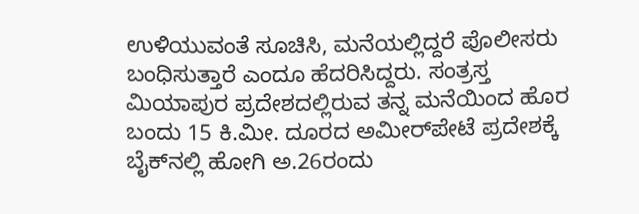ಉಳಿಯುವಂತೆ ಸೂಚಿಸಿ, ಮನೆಯಲ್ಲಿದ್ದರೆ ಪೊಲೀಸರು ಬಂಧಿಸುತ್ತಾರೆ ಎಂದೂ ಹೆದರಿಸಿದ್ದರು. ಸಂತ್ರಸ್ತ ಮಿಯಾಪುರ ಪ್ರದೇಶದಲ್ಲಿರುವ ತನ್ನ ಮನೆಯಿಂದ ಹೊರ ಬಂದು 15 ಕಿ.ಮೀ. ದೂರದ ಅಮೀರ್‌ಪೇಟೆ ಪ್ರದೇಶಕ್ಕೆ ಬೈಕ್‌ನಲ್ಲಿ ಹೋಗಿ ಅ.26ರಂದು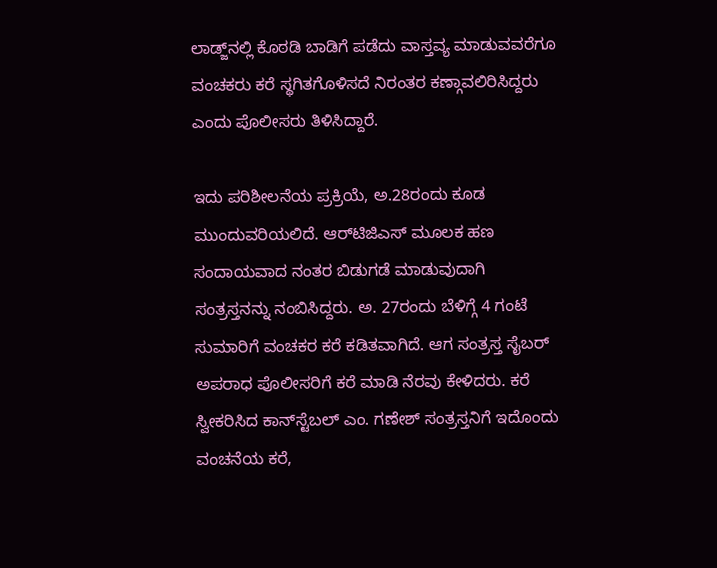ಲಾಡ್ಜ್‌ನಲ್ಲಿ ಕೊಠಡಿ ಬಾಡಿಗೆ ಪಡೆದು ವಾಸ್ತವ್ಯ ಮಾಡುವವರೆಗೂ ವಂಚಕರು ಕರೆ ಸ್ಥಗಿತಗೊಳಿಸದೆ ನಿರಂತರ ಕಣ್ಗಾವಲಿರಿಸಿದ್ದರು ಎಂದು ಪೊಲೀಸರು ತಿಳಿಸಿದ್ದಾರೆ.

ಇದು ಪರಿಶೀಲನೆಯ ಪ್ರಕ್ರಿಯೆ, ಅ.28ರಂದು ಕೂಡ ಮುಂದುವರಿಯಲಿದೆ. ಆರ್‌ಟಿಜಿಎಸ್‌ ಮೂಲಕ ಹಣ ಸಂದಾಯವಾದ ನಂತರ ಬಿಡುಗಡೆ ಮಾಡುವುದಾಗಿ ಸಂತ್ರಸ್ತನನ್ನು ನಂಬಿಸಿದ್ದರು. ಅ. 27ರಂದು ಬೆಳಿಗ್ಗೆ 4 ಗಂಟೆ ಸುಮಾರಿಗೆ ವಂಚಕರ ಕರೆ ಕಡಿತವಾಗಿದೆ. ಆಗ ಸಂತ್ರಸ್ತ ಸೈಬರ್‌ ಅಪರಾಧ ಪೊಲೀಸರಿಗೆ ಕರೆ ಮಾಡಿ ನೆರವು ಕೇಳಿದರು. ಕರೆ ಸ್ವೀಕರಿಸಿದ ಕಾನ್‌ಸ್ಟೆಬಲ್‌ ಎಂ. ಗಣೇಶ್‌ ಸಂತ್ರಸ್ತನಿಗೆ ಇದೊಂದು ವಂಚನೆಯ ಕರೆ,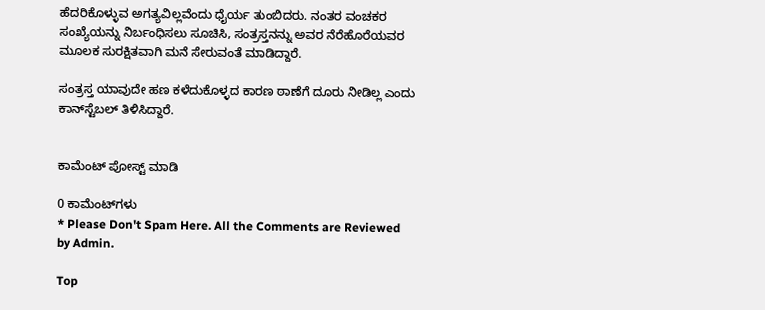ಹೆದರಿಕೊಳ್ಳುವ ಅಗತ್ಯವಿಲ್ಲವೆಂದು ಧೈರ್ಯ ತುಂಬಿದರು. ನಂತರ ವಂಚಕರ ಸಂಖ್ಯೆಯನ್ನು ನಿರ್ಬಂಧಿಸಲು ಸೂಚಿಸಿ, ಸಂತ್ರಸ್ತನನ್ನು ಅವರ ನೆರೆಹೊರೆಯವರ ಮೂಲಕ ಸುರಕ್ಷಿತವಾಗಿ ಮನೆ ಸೇರುವಂತೆ ಮಾಡಿದ್ದಾರೆ.

ಸಂತ್ರಸ್ತ ಯಾವುದೇ ಹಣ ಕಳೆದುಕೊಳ್ಳದ ಕಾರಣ ಠಾಣೆಗೆ ದೂರು ನೀಡಿಲ್ಲ ಎಂದು ಕಾನ್‌ಸ್ಟೆಬಲ್ ತಿಳಿಸಿದ್ದಾರೆ.


ಕಾಮೆಂಟ್‌‌ ಪೋಸ್ಟ್‌ ಮಾಡಿ

0 ಕಾಮೆಂಟ್‌ಗಳು
* Please Don't Spam Here. All the Comments are Reviewed by Admin.

Top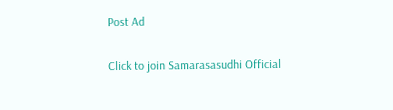Post Ad

Click to join Samarasasudhi Official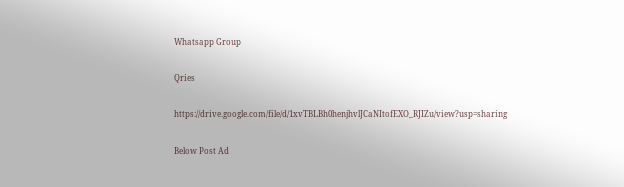Whatsapp Group

Qries

https://drive.google.com/file/d/1xvTBLBh0henjhvlJCaNItofEXO_RJIZu/view?usp=sharing

Below Post Ad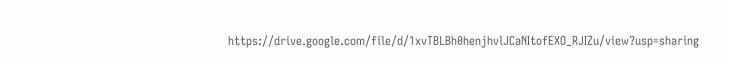https://drive.google.com/file/d/1xvTBLBh0henjhvlJCaNItofEXO_RJIZu/view?usp=sharing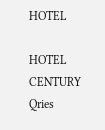HOTEL

HOTEL
CENTURY
Qries